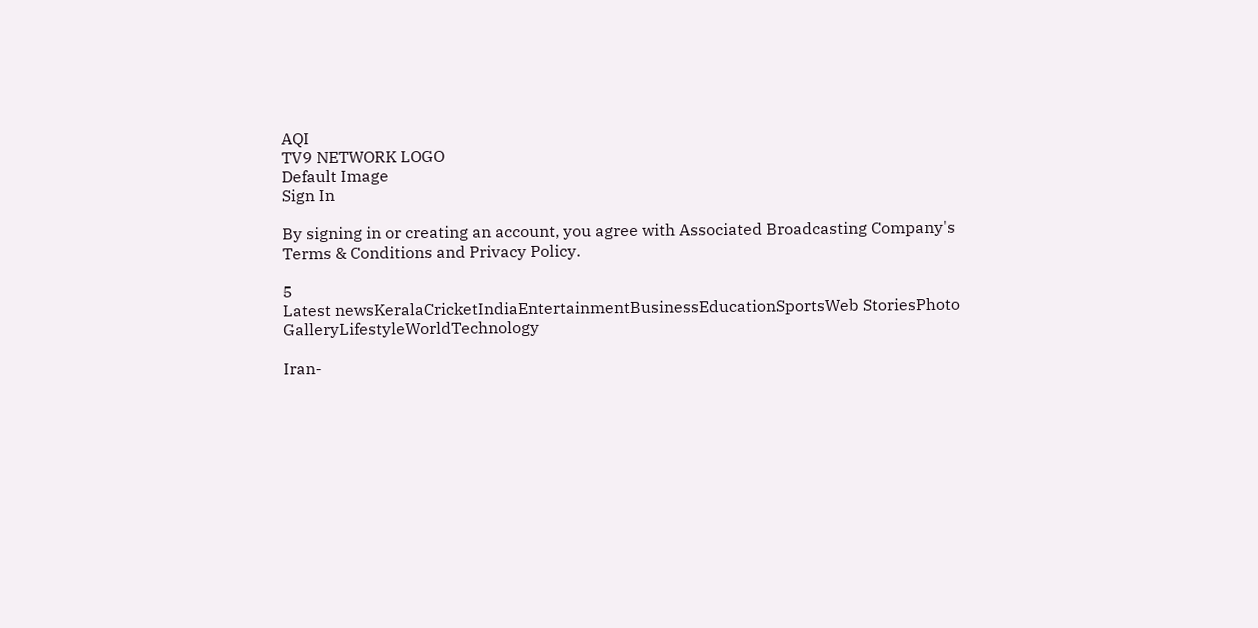AQI
TV9 NETWORK LOGO
Default Image
Sign In

By signing in or creating an account, you agree with Associated Broadcasting Company's Terms & Conditions and Privacy Policy.

5
Latest newsKeralaCricketIndiaEntertainmentBusinessEducationSportsWeb StoriesPhoto GalleryLifestyleWorldTechnology

Iran-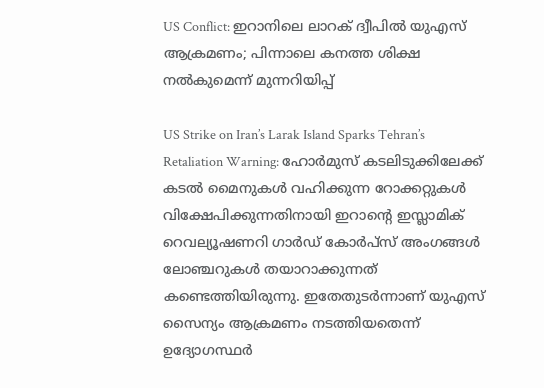US Conflict: ഇറാനിലെ ലാറക് ദ്വീപില്‍ യുഎസ് ആക്രമണം; പിന്നാലെ കനത്ത ശിക്ഷ നല്‍കുമെന്ന് മുന്നറിയിപ്പ്

US Strike on Iran’s Larak Island Sparks Tehran’s Retaliation Warning: ഹോര്‍മുസ് കടലിടുക്കിലേക്ക് കടല്‍ മൈനുകള്‍ വഹിക്കുന്ന റോക്കറ്റുകള്‍ വിക്ഷേപിക്കുന്നതിനായി ഇറാന്റെ ഇസ്ലാമിക് റെവല്യൂഷണറി ഗാര്‍ഡ് കോര്‍പ്‌സ് അംഗങ്ങള്‍ ലോഞ്ചറുകള്‍ തയാറാക്കുന്നത് കണ്ടെത്തിയിരുന്നു. ഇതേതുടര്‍ന്നാണ് യുഎസ് സൈന്യം ആക്രമണം നടത്തിയതെന്ന് ഉദ്യോഗസ്ഥര്‍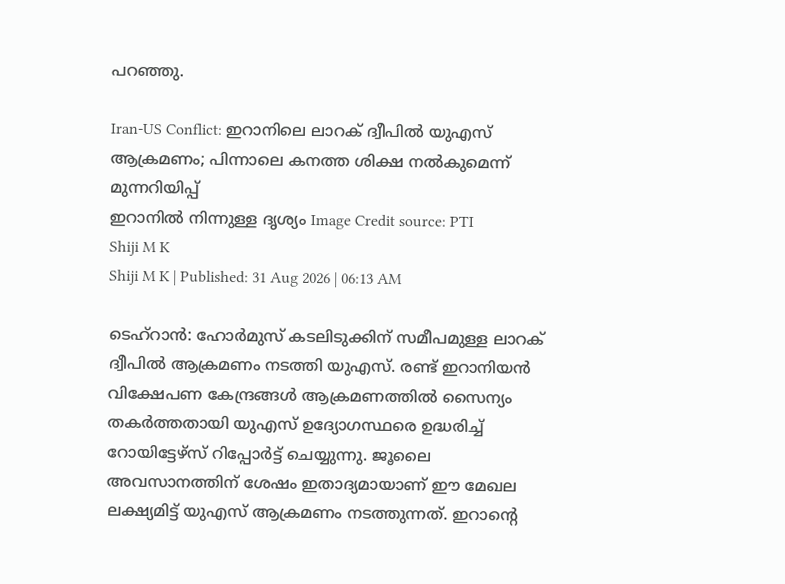പറഞ്ഞു.

Iran-US Conflict: ഇറാനിലെ ലാറക് ദ്വീപില്‍ യുഎസ് ആക്രമണം; പിന്നാലെ കനത്ത ശിക്ഷ നല്‍കുമെന്ന് മുന്നറിയിപ്പ്
ഇറാനില്‍ നിന്നുള്ള ദൃശ്യം Image Credit source: PTI
Shiji M K
Shiji M K | Published: 31 Aug 2026 | 06:13 AM

ടെഹ്‌റാന്‍: ഹോര്‍മുസ് കടലിടുക്കിന് സമീപമുള്ള ലാറക് ദ്വീപില്‍ ആക്രമണം നടത്തി യുഎസ്. രണ്ട് ഇറാനിയന്‍ വിക്ഷേപണ കേന്ദ്രങ്ങള്‍ ആക്രമണത്തില്‍ സൈന്യം തകര്‍ത്തതായി യുഎസ് ഉദ്യോഗസ്ഥരെ ഉദ്ധരിച്ച് റോയിട്ടേഴ്‌സ് റിപ്പോര്‍ട്ട് ചെയ്യുന്നു. ജൂലൈ അവസാനത്തിന് ശേഷം ഇതാദ്യമായാണ് ഈ മേഖല ലക്ഷ്യമിട്ട് യുഎസ് ആക്രമണം നടത്തുന്നത്. ഇറാന്റെ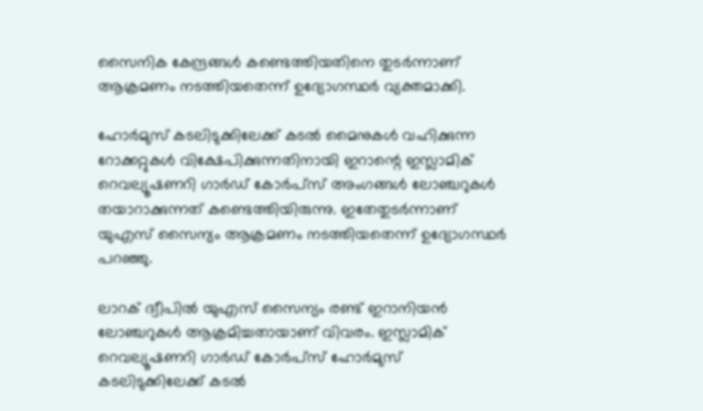സൈനിക കേന്ദ്രങ്ങള്‍ കണ്ടെത്തിയതിനെ തുടര്‍ന്നാണ് ആക്രമണം നടത്തിയതെന്ന് ഉദ്യോഗസ്ഥര്‍ വ്യക്തമാക്കി.

ഹോര്‍മുസ് കടലിടുക്കിലേക്ക് കടല്‍ മൈനുകള്‍ വഹിക്കുന്ന റോക്കറ്റുകള്‍ വിക്ഷേപിക്കുന്നതിനായി ഇറാന്റെ ഇസ്ലാമിക് റെവല്യൂഷണറി ഗാര്‍ഡ് കോര്‍പ്‌സ് അംഗങ്ങള്‍ ലോഞ്ചറുകള്‍ തയാറാക്കുന്നത് കണ്ടെത്തിയിരുന്നു. ഇതേതുടര്‍ന്നാണ് യുഎസ് സൈന്യം ആക്രമണം നടത്തിയതെന്ന് ഉദ്യോഗസ്ഥര്‍ പറഞ്ഞു.

ലാറക് ദ്വീപില്‍ യുഎസ് സൈന്യം രണ്ട് ഇറാനിയന്‍ ലോഞ്ചറുകള്‍ ആക്രമിച്ചതായാണ് വിവരം. ഇസ്ലാമിക് റെവല്യൂഷണറി ഗാര്‍ഡ് കോര്‍പ്‌സ് ഹോര്‍മുസ് കടലിടുക്കിലേക്ക് കടല്‍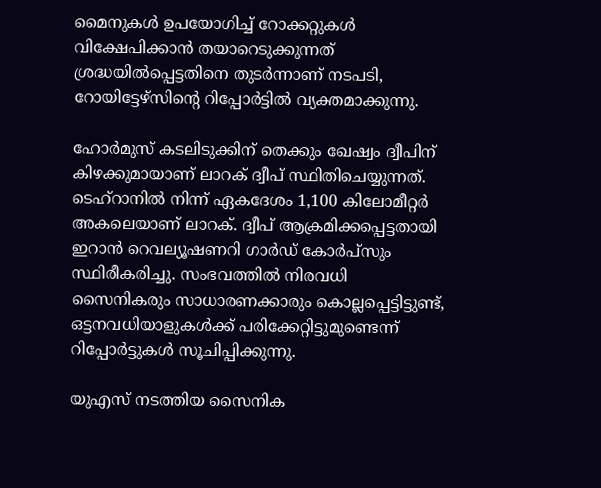മൈനുകള്‍ ഉപയോഗിച്ച് റോക്കറ്റുകള്‍ വിക്ഷേപിക്കാന്‍ തയാറെടുക്കുന്നത് ശ്രദ്ധയില്‍പ്പെട്ടതിനെ തുടര്‍ന്നാണ് നടപടി, റോയിട്ടേഴ്‌സിന്റെ റിപ്പോര്‍ട്ടില്‍ വ്യക്തമാക്കുന്നു.

ഹോര്‍മുസ് കടലിടുക്കിന് തെക്കും ഖേഷ്വം ദ്വീപിന് കിഴക്കുമായാണ് ലാറക് ദ്വീപ് സ്ഥിതിചെയ്യുന്നത്. ടെഹ്‌റാനില്‍ നിന്ന് ഏകദേശം 1,100 കിലോമീറ്റര്‍ അകലെയാണ് ലാറക്. ദ്വീപ് ആക്രമിക്കപ്പെട്ടതായി ഇറാന്‍ റെവല്യൂഷണറി ഗാര്‍ഡ് കോര്‍പ്‌സും സ്ഥിരീകരിച്ചു. സംഭവത്തില്‍ നിരവധി സൈനികരും സാധാരണക്കാരും കൊല്ലപ്പെട്ടിട്ടുണ്ട്, ഒട്ടനവധിയാളുകള്‍ക്ക് പരിക്കേറ്റിട്ടുമുണ്ടെന്ന് റിപ്പോര്‍ട്ടുകള്‍ സൂചിപ്പിക്കുന്നു.

യുഎസ് നടത്തിയ സൈനിക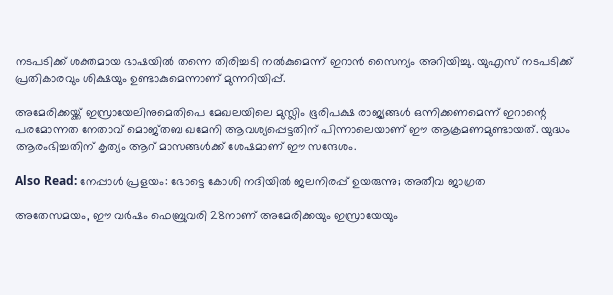നടപടിക്ക് ശക്തമായ ഭാഷയില്‍ തന്നെ തിരിച്ചടി നല്‍കുമെന്ന് ഇറാന്‍ സൈന്യം അറിയിച്ചു. യുഎസ് നടപടിക്ക് പ്രതികാരവും ശിക്ഷയും ഉണ്ടാകുമെന്നാണ് മുന്നറിയിപ്പ്.

അമേരിക്കയ്ക്ക് ഇസ്രായേലിനുമെതിപെ മേഖലയിലെ മുസ്ലിം ഭൂരിപക്ഷ രാജ്യങ്ങള്‍ ഒന്നിക്കണമെന്ന് ഇറാന്റെ പരമോന്നത നേതാവ് മൊജ്തബ ഖമേനി ആവശ്യപ്പെട്ടതിന് പിന്നാലെയാണ് ഈ ആക്രമണമുണ്ടായത്. യുദ്ധം ആരംഭിച്ചതിന് കൃത്യം ആറ് മാസങ്ങള്‍ക്ക് ശേഷമാണ് ഈ സന്ദേശം.

Also Read: നേപ്പാൾ പ്രളയം: ഭോട്ടെ കോശി നദിയിൽ ജലനിരപ്പ് ഉയരുന്നു; അതീവ ജാഗ്രത

അതേസമയം, ഈ വര്‍ഷം ഫെബ്രുവരി 28നാണ് അമേരിക്കയും ഇസ്രായേയും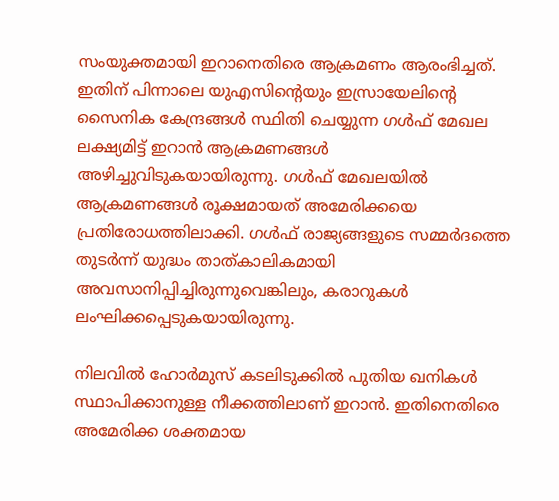സംയുക്തമായി ഇറാനെതിരെ ആക്രമണം ആരംഭിച്ചത്. ഇതിന് പിന്നാലെ യുഎസിന്റെയും ഇസ്രായേലിന്റെ സൈനിക കേന്ദ്രങ്ങള്‍ സ്ഥിതി ചെയ്യുന്ന ഗള്‍ഫ് മേഖല ലക്ഷ്യമിട്ട് ഇറാന്‍ ആക്രമണങ്ങള്‍ അഴിച്ചുവിടുകയായിരുന്നു. ഗള്‍ഫ് മേഖലയില്‍ ആക്രമണങ്ങള്‍ രൂക്ഷമായത് അമേരിക്കയെ പ്രതിരോധത്തിലാക്കി. ഗള്‍ഫ് രാജ്യങ്ങളുടെ സമ്മര്‍ദത്തെ തുടര്‍ന്ന് യുദ്ധം താത്കാലികമായി അവസാനിപ്പിച്ചിരുന്നുവെങ്കിലും, കരാറുകള്‍ ലംഘിക്കപ്പെടുകയായിരുന്നു.

നിലവില്‍ ഹോര്‍മുസ് കടലിടുക്കില്‍ പുതിയ ഖനികള്‍ സ്ഥാപിക്കാനുള്ള നീക്കത്തിലാണ് ഇറാന്‍. ഇതിനെതിരെ അമേരിക്ക ശക്തമായ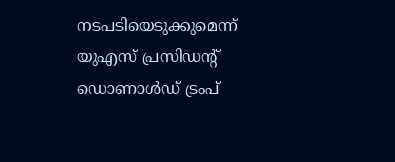നടപടിയെടുക്കുമെന്ന് യുഎസ് പ്രസിഡന്റ് ഡൊണാള്‍ഡ് ട്രംപ്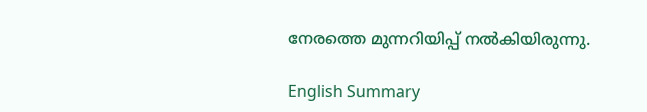നേരത്തെ മുന്നറിയിപ്പ് നല്‍കിയിരുന്നു.

English Summary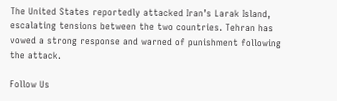The United States reportedly attacked Iran’s Larak Island, escalating tensions between the two countries. Tehran has vowed a strong response and warned of punishment following the attack.

Follow Us